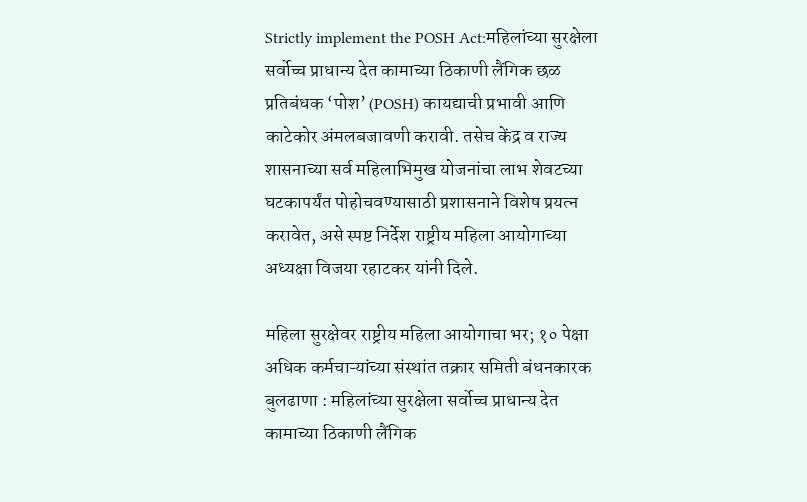Strictly implement the POSH Act:महिलांच्या सुरक्षेला सर्वोच्च प्राधान्य देत कामाच्या ठिकाणी लैंगिक छळ प्रतिबंधक ‘पोश’ (POSH) कायद्याची प्रभावी आणि काटेकोर अंमलबजावणी करावी. तसेच केंद्र व राज्य शासनाच्या सर्व महिलाभिमुख योजनांचा लाभ शेवटच्या घटकापर्यंत पोहोचवण्यासाठी प्रशासनाने विशेष प्रयत्न करावेत, असे स्पष्ट निर्देश राष्ट्रीय महिला आयोगाच्या अध्यक्षा विजया रहाटकर यांनी दिले.

महिला सुरक्षेवर राष्ट्रीय महिला आयोगाचा भर; १० पेक्षा अधिक कर्मचाऱ्यांच्या संस्थांत तक्रार समिती बंधनकारक
बुलढाणा : महिलांच्या सुरक्षेला सर्वोच्च प्राधान्य देत कामाच्या ठिकाणी लैंगिक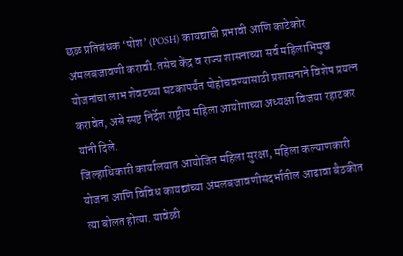छळ प्रतिबंधक ‘पोश’ (POSH) कायद्याची प्रभावी आणि काटेकोर अंमलबजावणी करावी. तसेच केंद्र व राज्य शासनाच्या सर्व महिलाभिमुख योजनांचा लाभ शेवटच्या घटकापर्यंत पोहोचवण्यासाठी प्रशासनाने विशेष प्रयत्न करावेत, असे स्पष्ट निर्देश राष्ट्रीय महिला आयोगाच्या अध्यक्षा विजया रहाटकर यांनी दिले.
जिल्हाधिकारी कार्यालयात आयोजित महिला सुरक्षा, महिला कल्याणकारी योजना आणि विविध कायद्यांच्या अंमलबजावणीसंदर्भातील आढावा बैठकीत त्या बोलत होत्या. यावेळी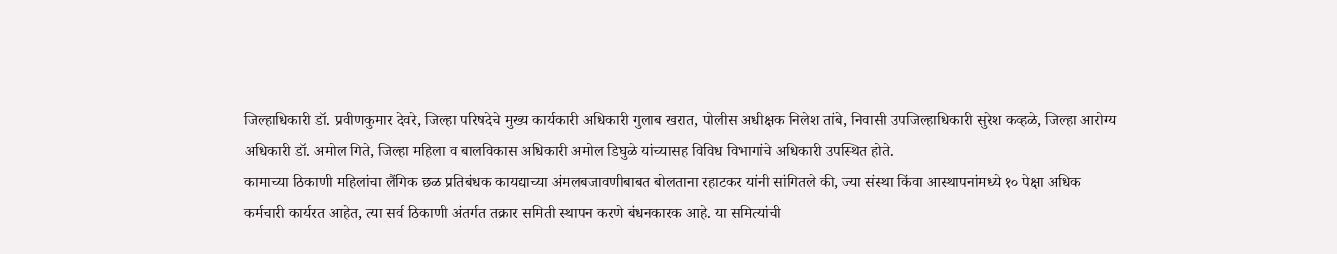जिल्हाधिकारी डॉ. प्रवीणकुमार देवरे, जिल्हा परिषदेचे मुख्य कार्यकारी अधिकारी गुलाब खरात, पोलीस अधीक्षक निलेश तांबे, निवासी उपजिल्हाधिकारी सुरेश कव्हळे, जिल्हा आरोग्य अधिकारी डॉ. अमोल गिते, जिल्हा महिला व बालविकास अधिकारी अमोल डिघुळे यांच्यासह विविध विभागांचे अधिकारी उपस्थित होते.
कामाच्या ठिकाणी महिलांचा लैंगिक छळ प्रतिबंधक कायद्याच्या अंमलबजावणीबाबत बोलताना रहाटकर यांनी सांगितले की, ज्या संस्था किंवा आस्थापनांमध्ये १० पेक्षा अधिक कर्मचारी कार्यरत आहेत, त्या सर्व ठिकाणी अंतर्गत तक्रार समिती स्थापन करणे बंधनकारक आहे. या समित्यांची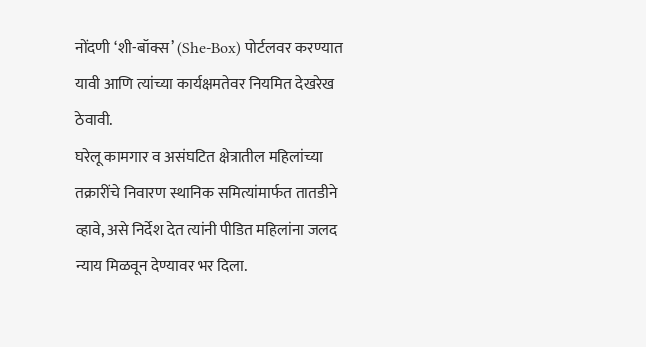नोंदणी ‘शी-बॉक्स’ (She-Box) पोर्टलवर करण्यात यावी आणि त्यांच्या कार्यक्षमतेवर नियमित देखरेख ठेवावी.
घरेलू कामगार व असंघटित क्षेत्रातील महिलांच्या तक्रारींचे निवारण स्थानिक समित्यांमार्फत तातडीने व्हावे, असे निर्देश देत त्यांनी पीडित महिलांना जलद न्याय मिळवून देण्यावर भर दिला.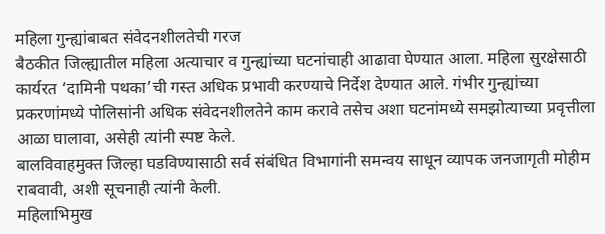महिला गुन्ह्यांबाबत संवेदनशीलतेची गरज
बैठकीत जिल्ह्यातील महिला अत्याचार व गुन्ह्यांच्या घटनांचाही आढावा घेण्यात आला. महिला सुरक्षेसाठी कार्यरत ‘दामिनी पथका’ची गस्त अधिक प्रभावी करण्याचे निर्देश देण्यात आले. गंभीर गुन्ह्यांच्या प्रकरणांमध्ये पोलिसांनी अधिक संवेदनशीलतेने काम करावे तसेच अशा घटनांमध्ये समझोत्याच्या प्रवृत्तीला आळा घालावा, असेही त्यांनी स्पष्ट केले.
बालविवाहमुक्त जिल्हा घडविण्यासाठी सर्व संबंधित विभागांनी समन्वय साधून व्यापक जनजागृती मोहीम राबवावी, अशी सूचनाही त्यांनी केली.
महिलाभिमुख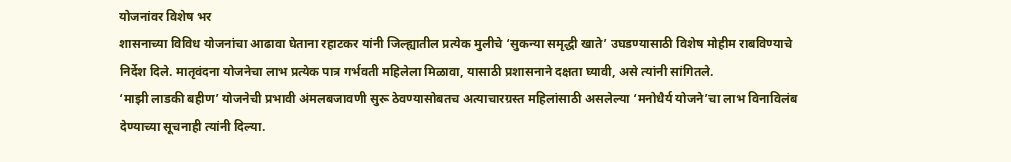योजनांवर विशेष भर
शासनाच्या विविध योजनांचा आढावा घेताना रहाटकर यांनी जिल्ह्यातील प्रत्येक मुलीचे ‘सुकन्या समृद्धी खाते’ उघडण्यासाठी विशेष मोहीम राबविण्याचे निर्देश दिले. मातृवंदना योजनेचा लाभ प्रत्येक पात्र गर्भवती महिलेला मिळावा, यासाठी प्रशासनाने दक्षता घ्यावी, असे त्यांनी सांगितले.
‘माझी लाडकी बहीण’ योजनेची प्रभावी अंमलबजावणी सुरू ठेवण्यासोबतच अत्याचारग्रस्त महिलांसाठी असलेल्या ‘मनोधैर्य योजने’चा लाभ विनाविलंब देण्याच्या सूचनाही त्यांनी दिल्या.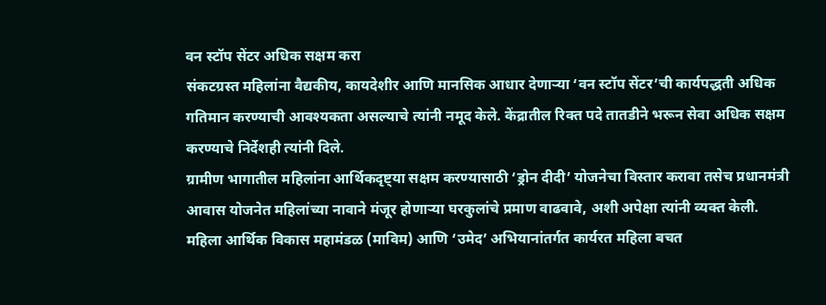वन स्टॉप सेंटर अधिक सक्षम करा
संकटग्रस्त महिलांना वैद्यकीय, कायदेशीर आणि मानसिक आधार देणाऱ्या ‘वन स्टॉप सेंटर’ची कार्यपद्धती अधिक गतिमान करण्याची आवश्यकता असल्याचे त्यांनी नमूद केले. केंद्रातील रिक्त पदे तातडीने भरून सेवा अधिक सक्षम करण्याचे निर्देशही त्यांनी दिले.
ग्रामीण भागातील महिलांना आर्थिकदृष्ट्या सक्षम करण्यासाठी ‘ड्रोन दीदी’ योजनेचा विस्तार करावा तसेच प्रधानमंत्री आवास योजनेत महिलांच्या नावाने मंजूर होणाऱ्या घरकुलांचे प्रमाण वाढवावे, अशी अपेक्षा त्यांनी व्यक्त केली.
महिला आर्थिक विकास महामंडळ (माविम) आणि ‘उमेद’ अभियानांतर्गत कार्यरत महिला बचत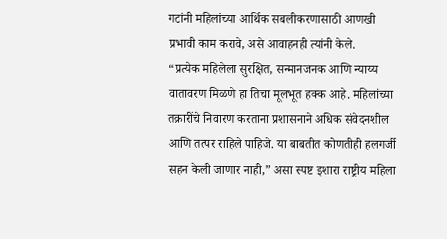गटांनी महिलांच्या आर्थिक सबलीकरणासाठी आणखी प्रभावी काम करावे, असे आवाहनही त्यांनी केले.
“प्रत्येक महिलेला सुरक्षित, सन्मानजनक आणि न्याय्य वातावरण मिळणे हा तिचा मूलभूत हक्क आहे. महिलांच्या तक्रारींचे निवारण करताना प्रशासनाने अधिक संवेदनशील आणि तत्पर राहिले पाहिजे. या बाबतीत कोणतीही हलगर्जी सहन केली जाणार नाही,” असा स्पष्ट इशारा राष्ट्रीय महिला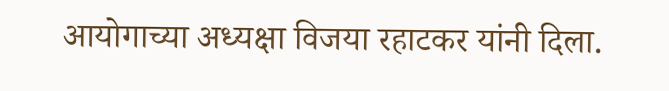आयोगाच्या अध्यक्षा विजया रहाटकर यांनी दिला.